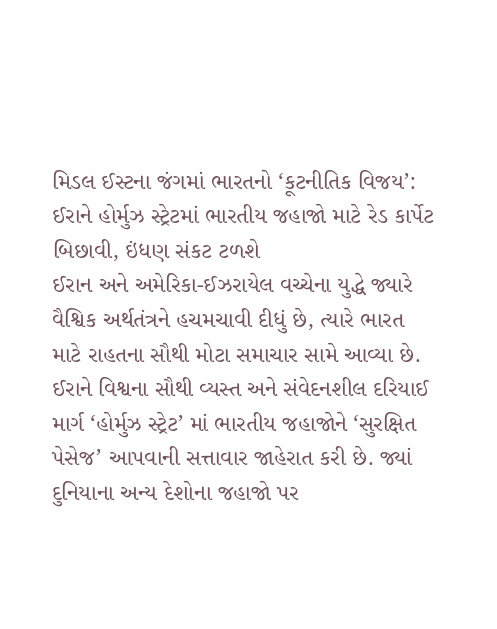મિડલ ઈસ્ટના જંગમાં ભારતનો ‘કૂટનીતિક વિજય’: ઈરાને હોર્મુઝ સ્ટ્રેટમાં ભારતીય જહાજો માટે રેડ કાર્પેટ બિછાવી, ઇંધણ સંકટ ટળશે
ઈરાન અને અમેરિકા-ઈઝરાયેલ વચ્ચેના યુદ્ધે જ્યારે વૈશ્વિક અર્થતંત્રને હચમચાવી દીધું છે, ત્યારે ભારત માટે રાહતના સૌથી મોટા સમાચાર સામે આવ્યા છે. ઈરાને વિશ્વના સૌથી વ્યસ્ત અને સંવેદનશીલ દરિયાઈ માર્ગ ‘હોર્મુઝ સ્ટ્રેટ’ માં ભારતીય જહાજોને ‘સુરક્ષિત પેસેજ’ આપવાની સત્તાવાર જાહેરાત કરી છે. જ્યાં દુનિયાના અન્ય દેશોના જહાજો પર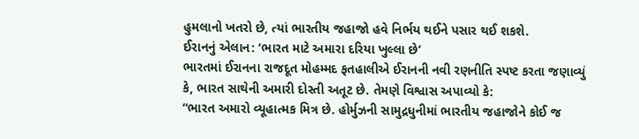હુમલાનો ખતરો છે, ત્યાં ભારતીય જહાજો હવે નિર્ભય થઈને પસાર થઈ શકશે.
ઈરાનનું એલાન: ‘ભારત માટે અમારા દરિયા ખુલ્લા છે’
ભારતમાં ઈરાનના રાજદૂત મોહમ્મદ ફતહાલીએ ઈરાનની નવી રણનીતિ સ્પષ્ટ કરતા જણાવ્યું કે, ભારત સાથેની અમારી દોસ્તી અતૂટ છે. તેમણે વિશ્વાસ અપાવ્યો કે:
“ભારત અમારો વ્યૂહાત્મક મિત્ર છે. હોર્મુઝની સામુદ્રધુનીમાં ભારતીય જહાજોને કોઈ જ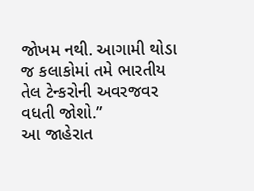જોખમ નથી. આગામી થોડા જ કલાકોમાં તમે ભારતીય તેલ ટેન્કરોની અવરજવર વધતી જોશો.”
આ જાહેરાત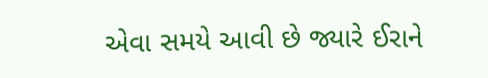એવા સમયે આવી છે જ્યારે ઈરાને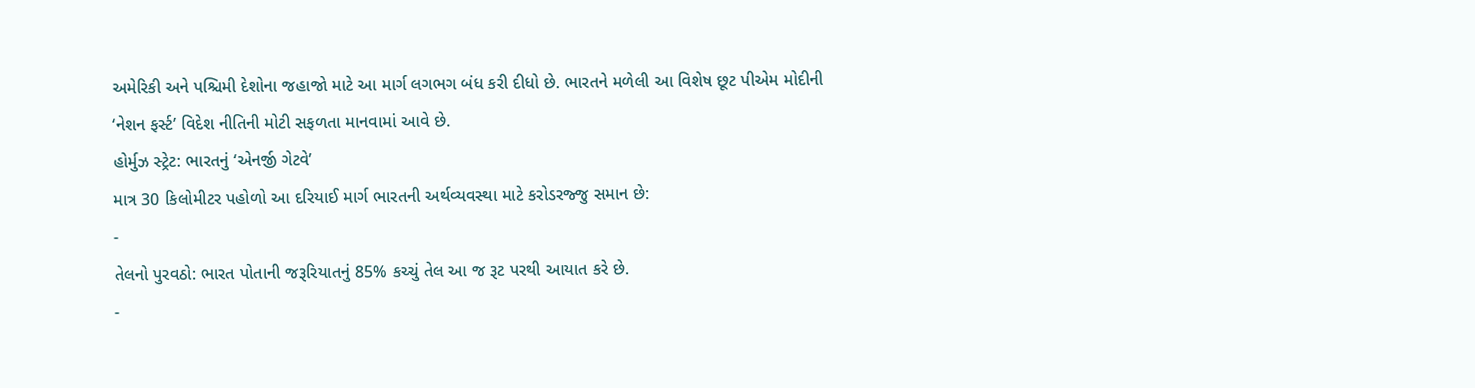અમેરિકી અને પશ્ચિમી દેશોના જહાજો માટે આ માર્ગ લગભગ બંધ કરી દીધો છે. ભારતને મળેલી આ વિશેષ છૂટ પીએમ મોદીની ‘નેશન ફર્સ્ટ’ વિદેશ નીતિની મોટી સફળતા માનવામાં આવે છે.
હોર્મુઝ સ્ટ્રેટ: ભારતનું ‘એનર્જી ગેટવે’
માત્ર 30 કિલોમીટર પહોળો આ દરિયાઈ માર્ગ ભારતની અર્થવ્યવસ્થા માટે કરોડરજ્જુ સમાન છે:
-
તેલનો પુરવઠો: ભારત પોતાની જરૂરિયાતનું 85% કચ્ચું તેલ આ જ રૂટ પરથી આયાત કરે છે.
-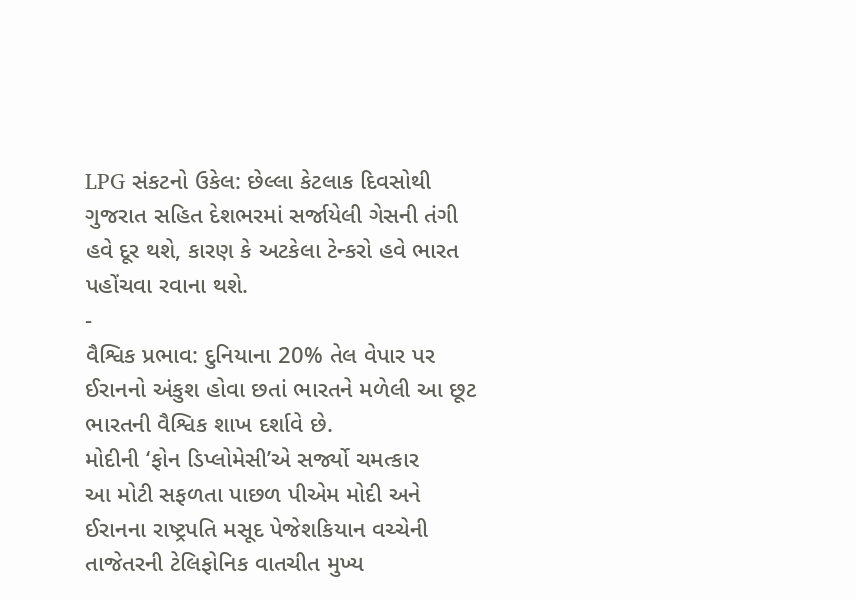LPG સંકટનો ઉકેલ: છેલ્લા કેટલાક દિવસોથી ગુજરાત સહિત દેશભરમાં સર્જાયેલી ગેસની તંગી હવે દૂર થશે, કારણ કે અટકેલા ટેન્કરો હવે ભારત પહોંચવા રવાના થશે.
-
વૈશ્વિક પ્રભાવ: દુનિયાના 20% તેલ વેપાર પર ઈરાનનો અંકુશ હોવા છતાં ભારતને મળેલી આ છૂટ ભારતની વૈશ્વિક શાખ દર્શાવે છે.
મોદીની ‘ફોન ડિપ્લોમેસી’એ સર્જ્યો ચમત્કાર
આ મોટી સફળતા પાછળ પીએમ મોદી અને ઈરાનના રાષ્ટ્રપતિ મસૂદ પેજેશકિયાન વચ્ચેની તાજેતરની ટેલિફોનિક વાતચીત મુખ્ય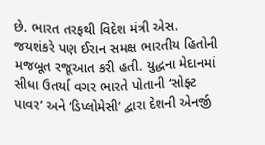છે. ભારત તરફથી વિદેશ મંત્રી એસ. જયશંકરે પણ ઈરાન સમક્ષ ભારતીય હિતોની મજબૂત રજૂઆત કરી હતી. યુદ્ધના મેદાનમાં સીધા ઉતર્યા વગર ભારતે પોતાની ‘સોફ્ટ પાવર’ અને ‘ડિપ્લોમેસી’ દ્વારા દેશની એનર્જી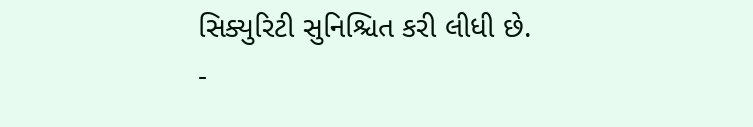સિક્યુરિટી સુનિશ્ચિત કરી લીધી છે.
-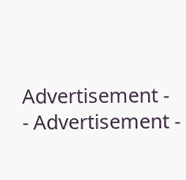Advertisement -
- Advertisement -